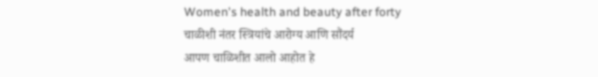Women's health and beauty after forty
चाळीशी नंतर स्त्रियांचे आरोग्य आणि सौंदर्य
आपण चाळिशीत आलो आहोत हे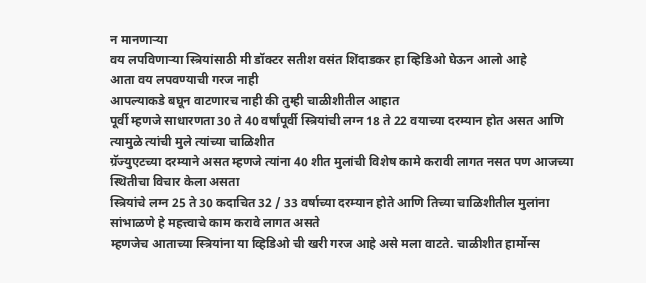न मानणाऱ्या
वय लपविणाऱ्या स्त्रियांसाठी मी डॉक्टर सतीश वसंत शिंदाडकर हा व्हिडिओ घेऊन आलो आहे
आता वय लपवण्याची गरज नाही
आपल्याकडे बघून वाटणारच नाही की तुम्ही चाळीशीतील आहात
पूर्वी म्हणजे साधारणता 30 ते 40 वर्षांपूर्वी स्त्रियांची लग्न 18 ते 22 वयाच्या दरम्यान होत असत आणि त्यामुळे त्यांची मुले त्यांच्या चाळिशीत
ग्रॅज्युएटच्या दरम्याने असत म्हणजे त्यांना 40 शीत मुलांची विशेष कामे करावी लागत नसत पण आजच्या स्थितीचा विचार केला असता
स्त्रियांचे लग्न 25 ते 30 कदाचित 32 / 33 वर्षाच्या दरम्यान होते आणि तिच्या चाळिशीतील मुलांना सांभाळणे हे महत्त्वाचे काम करावे लागत असते
म्हणजेच आताच्या स्त्रियांना या व्हिडिओ ची खरी गरज आहे असे मला वाटते. चाळीशीत हार्मोन्स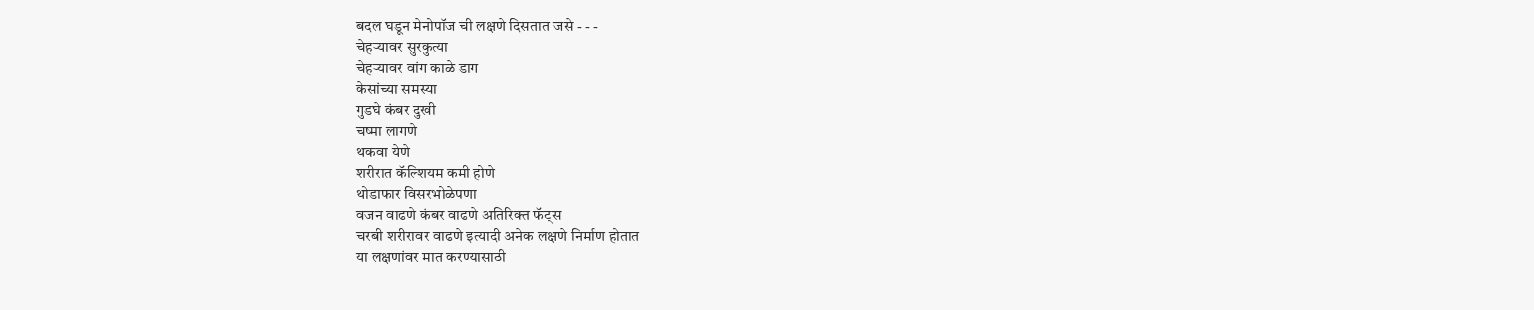बदल घडून मेनोपॉज ची लक्षणे दिसतात जसे - - -
चेहऱ्यावर सुरकुत्या
चेहऱ्यावर वांग काळे डाग
केसांच्या समस्या
गुडघे कंबर दुखी
चष्मा लागणे
थकवा येणे
शरीरात कॅल्शियम कमी होणे
थोडाफार विसरभोळेपणा
वजन वाढणे कंबर वाढणे अतिरिक्त फॅट्स
चरबी शरीरावर वाढणे इत्यादी अनेक लक्षणे निर्माण होतात
या लक्षणांवर मात करण्यासाठी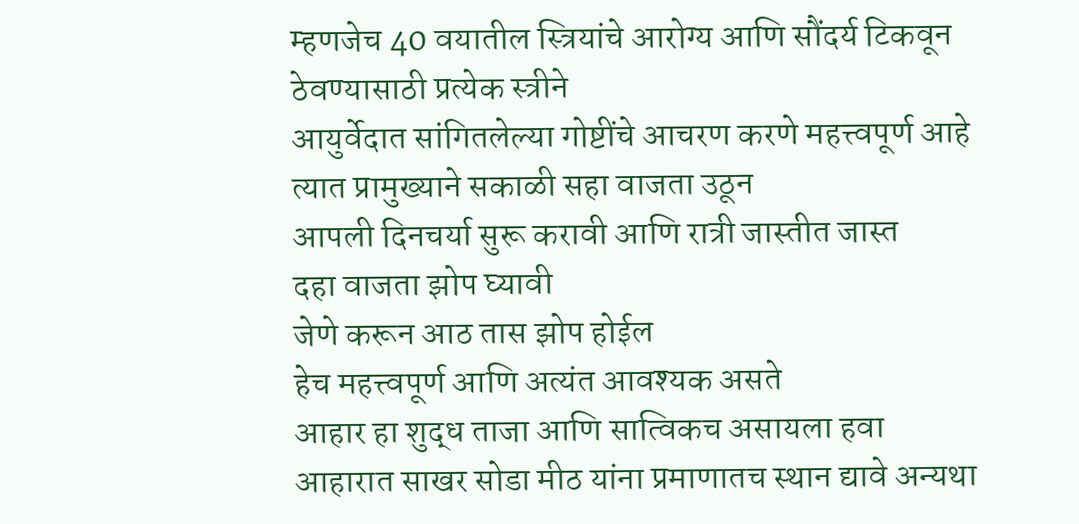म्हणजेच 40 वयातील स्त्रियांचे आरोग्य आणि सौंदर्य टिकवून ठेवण्यासाठी प्रत्येक स्त्रीने
आयुर्वेदात सांगितलेल्या गोष्टींचे आचरण करणे महत्त्वपूर्ण आहे त्यात प्रामुख्याने सकाळी सहा वाजता उठून
आपली दिनचर्या सुरू करावी आणि रात्री जास्तीत जास्त
दहा वाजता झोप घ्यावी
जेणे करून आठ तास झोप होईल
हेच महत्त्वपूर्ण आणि अत्यंत आवश्यक असते
आहार हा शुद्ध ताजा आणि सात्विकच असायला हवा
आहारात साखर सोडा मीठ यांना प्रमाणातच स्थान द्यावे अन्यथा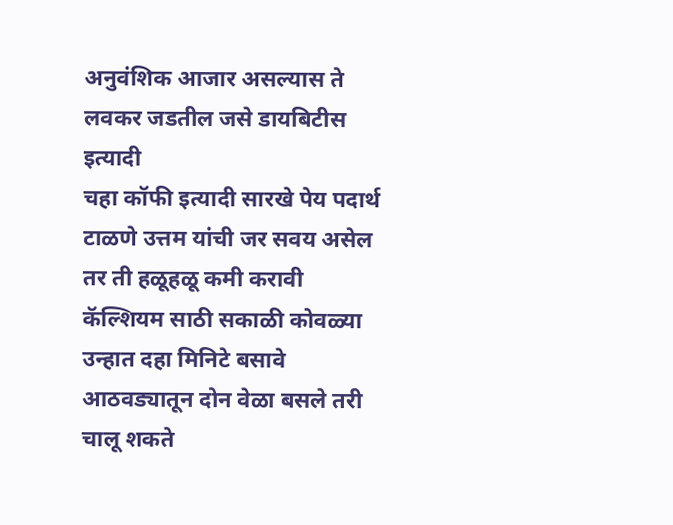अनुवंशिक आजार असल्यास ते लवकर जडतील जसे डायबिटीस इत्यादी
चहा कॉफी इत्यादी सारखे पेय पदार्थ टाळणे उत्तम यांची जर सवय असेल तर ती हळूहळू कमी करावी
कॅल्शियम साठी सकाळी कोवळ्या उन्हात दहा मिनिटे बसावे
आठवड्यातून दोन वेळा बसले तरी चालू शकते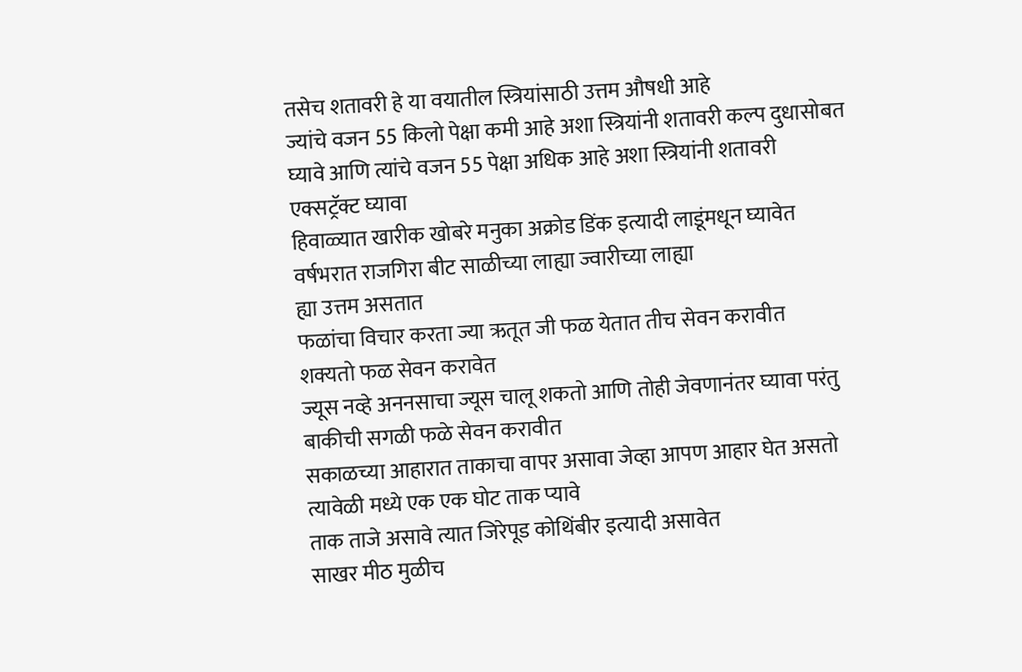तसेच शतावरी हे या वयातील स्त्रियांसाठी उत्तम औषधी आहे
ज्यांचे वजन 55 किलो पेक्षा कमी आहे अशा स्त्रियांनी शतावरी कल्प दुधासोबत घ्यावे आणि त्यांचे वजन 55 पेक्षा अधिक आहे अशा स्त्रियांनी शतावरी एक्सट्रॅक्ट घ्यावा
हिवाळ्यात खारीक खोबरे मनुका अक्रोड डिंक इत्यादी लाडूंमधून घ्यावेत
वर्षभरात राजगिरा बीट साळीच्या लाह्या ज्वारीच्या लाह्या
ह्या उत्तम असतात
फळांचा विचार करता ज्या ऋतूत जी फळ येतात तीच सेवन करावीत
शक्यतो फळ सेवन करावेत
ज्यूस नव्हे अननसाचा ज्यूस चालू शकतो आणि तोही जेवणानंतर घ्यावा परंतु बाकीची सगळी फळे सेवन करावीत
सकाळच्या आहारात ताकाचा वापर असावा जेव्हा आपण आहार घेत असतो त्यावेळी मध्ये एक एक घोट ताक प्यावे
ताक ताजे असावे त्यात जिरेपूड कोथिंबीर इत्यादी असावेत
साखर मीठ मुळीच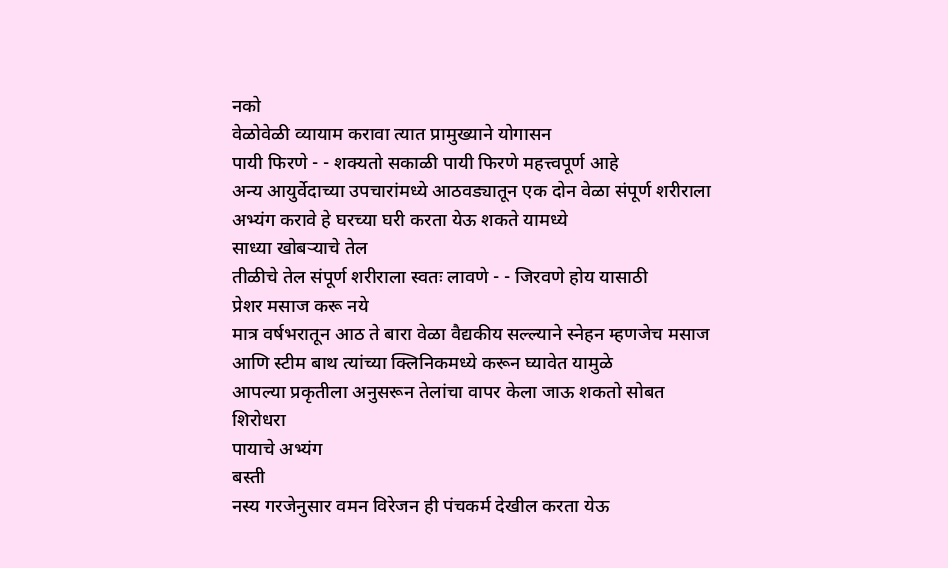नको
वेळोवेळी व्यायाम करावा त्यात प्रामुख्याने योगासन
पायी फिरणे - - शक्यतो सकाळी पायी फिरणे महत्त्वपूर्ण आहे
अन्य आयुर्वेदाच्या उपचारांमध्ये आठवड्यातून एक दोन वेळा संपूर्ण शरीराला अभ्यंग करावे हे घरच्या घरी करता येऊ शकते यामध्ये
साध्या खोबऱ्याचे तेल
तीळीचे तेल संपूर्ण शरीराला स्वतः लावणे - - जिरवणे होय यासाठी
प्रेशर मसाज करू नये
मात्र वर्षभरातून आठ ते बारा वेळा वैद्यकीय सल्ल्याने स्नेहन म्हणजेच मसाज आणि स्टीम बाथ त्यांच्या क्लिनिकमध्ये करून घ्यावेत यामुळे
आपल्या प्रकृतीला अनुसरून तेलांचा वापर केला जाऊ शकतो सोबत
शिरोधरा
पायाचे अभ्यंग
बस्ती
नस्य गरजेनुसार वमन विरेजन ही पंचकर्म देखील करता येऊ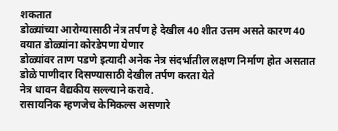शकतात
डोळ्यांच्या आरोग्यासाठी नेत्र तर्पण हे देखील 40 शीत उत्तम असते कारण 40 वयात डोळ्यांना कोरडेपणा येणार
डोळ्यांवर ताण पडणे इत्यादी अनेक नेत्र संदर्भातील लक्षण निर्माण होत असतात
डोळे पाणीदार दिसण्यासाठी देखील तर्पण करता येते
नेत्र धावन वैद्यकीय सल्ल्याने करावे.
रासायनिक म्हणजेच केमिकल्स असणारे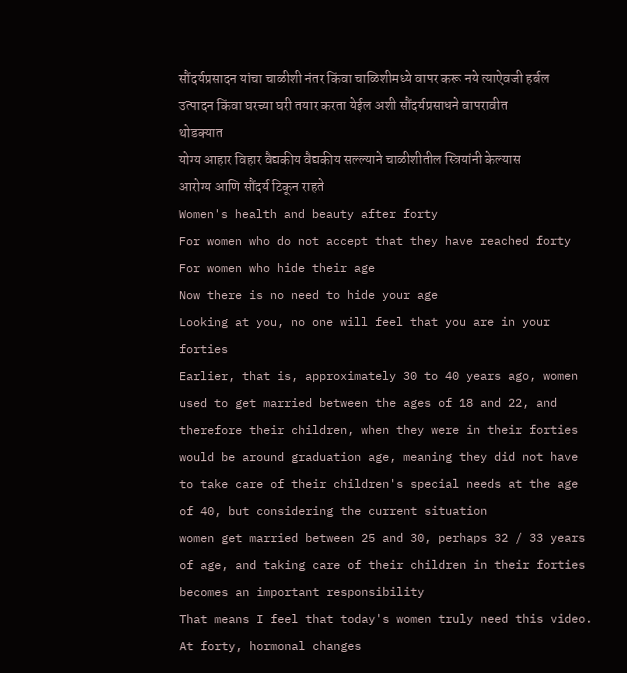सौंदर्यप्रसादन यांचा चाळीशी नंतर किंवा चाळिशीमध्ये वापर करू नये त्याऐवजी हर्बल उत्पादन किंवा घरच्या घरी तयार करता येईल अशी सौंदर्यप्रसाधने वापरावीत थोडक्यात
योग्य आहार विहार वैद्यकीय वैद्यकीय सल्ल्याने चाळीशीतील स्त्रियांनी केल्यास आरोग्य आणि सौंदर्य टिकून राहते
Women's health and beauty after forty
For women who do not accept that they have reached forty
For women who hide their age
Now there is no need to hide your age
Looking at you, no one will feel that you are in your forties
Earlier, that is, approximately 30 to 40 years ago, women used to get married between the ages of 18 and 22, and therefore their children, when they were in their forties
would be around graduation age, meaning they did not have to take care of their children's special needs at the age of 40, but considering the current situation
women get married between 25 and 30, perhaps 32 / 33 years of age, and taking care of their children in their forties becomes an important responsibility
That means I feel that today's women truly need this video. At forty, hormonal changes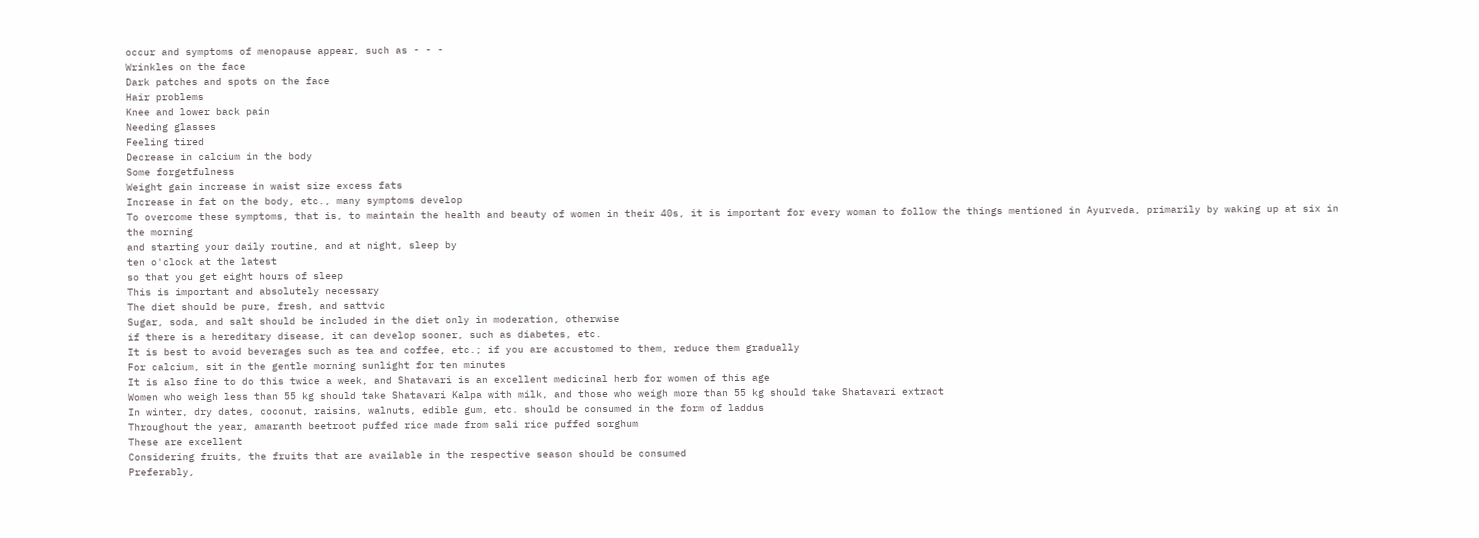occur and symptoms of menopause appear, such as - - -
Wrinkles on the face
Dark patches and spots on the face
Hair problems
Knee and lower back pain
Needing glasses
Feeling tired
Decrease in calcium in the body
Some forgetfulness
Weight gain increase in waist size excess fats
Increase in fat on the body, etc., many symptoms develop
To overcome these symptoms, that is, to maintain the health and beauty of women in their 40s, it is important for every woman to follow the things mentioned in Ayurveda, primarily by waking up at six in the morning
and starting your daily routine, and at night, sleep by
ten o'clock at the latest
so that you get eight hours of sleep
This is important and absolutely necessary
The diet should be pure, fresh, and sattvic
Sugar, soda, and salt should be included in the diet only in moderation, otherwise
if there is a hereditary disease, it can develop sooner, such as diabetes, etc.
It is best to avoid beverages such as tea and coffee, etc.; if you are accustomed to them, reduce them gradually
For calcium, sit in the gentle morning sunlight for ten minutes
It is also fine to do this twice a week, and Shatavari is an excellent medicinal herb for women of this age
Women who weigh less than 55 kg should take Shatavari Kalpa with milk, and those who weigh more than 55 kg should take Shatavari extract
In winter, dry dates, coconut, raisins, walnuts, edible gum, etc. should be consumed in the form of laddus
Throughout the year, amaranth beetroot puffed rice made from sali rice puffed sorghum
These are excellent
Considering fruits, the fruits that are available in the respective season should be consumed
Preferably,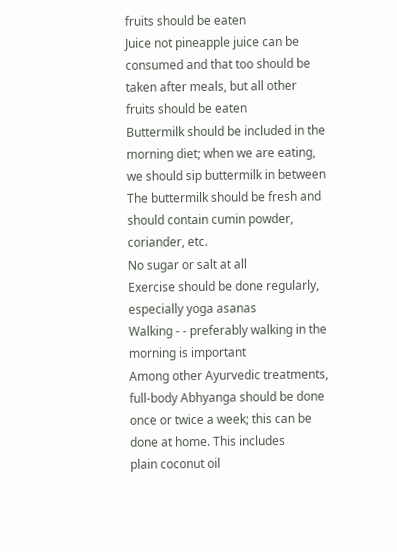fruits should be eaten
Juice not pineapple juice can be consumed and that too should be taken after meals, but all other fruits should be eaten
Buttermilk should be included in the morning diet; when we are eating, we should sip buttermilk in between
The buttermilk should be fresh and should contain cumin powder, coriander, etc.
No sugar or salt at all
Exercise should be done regularly, especially yoga asanas
Walking - - preferably walking in the morning is important
Among other Ayurvedic treatments, full-body Abhyanga should be done once or twice a week; this can be done at home. This includes
plain coconut oil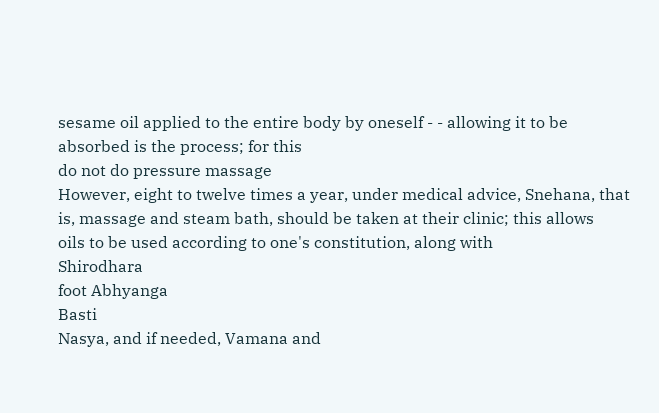sesame oil applied to the entire body by oneself - - allowing it to be absorbed is the process; for this
do not do pressure massage
However, eight to twelve times a year, under medical advice, Snehana, that is, massage and steam bath, should be taken at their clinic; this allows
oils to be used according to one's constitution, along with
Shirodhara
foot Abhyanga
Basti
Nasya, and if needed, Vamana and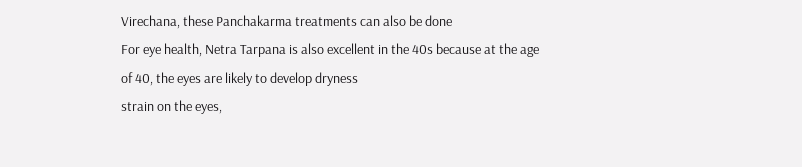Virechana, these Panchakarma treatments can also be done
For eye health, Netra Tarpana is also excellent in the 40s because at the age of 40, the eyes are likely to develop dryness
strain on the eyes,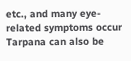etc., and many eye-related symptoms occur
Tarpana can also be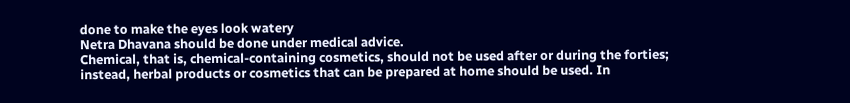done to make the eyes look watery
Netra Dhavana should be done under medical advice.
Chemical, that is, chemical-containing cosmetics, should not be used after or during the forties; instead, herbal products or cosmetics that can be prepared at home should be used. In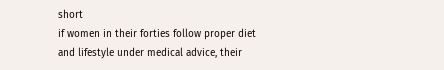short
if women in their forties follow proper diet and lifestyle under medical advice, their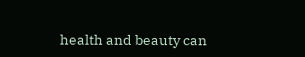health and beauty can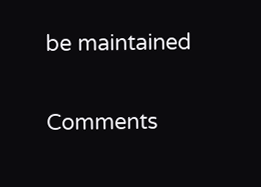be maintained


Comments